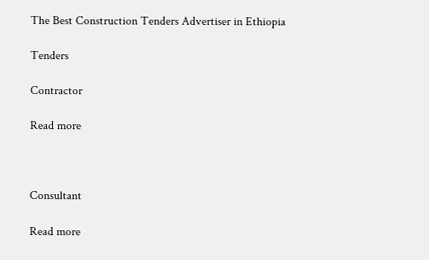The Best Construction Tenders Advertiser in Ethiopia

Tenders

Contractor

Read more



Consultant

Read more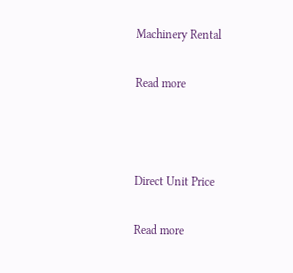Machinery Rental

Read more



Direct Unit Price

Read more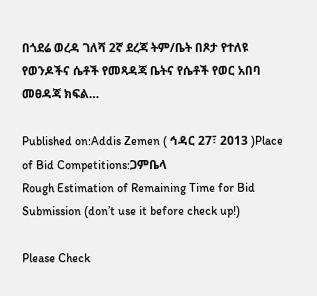በጎደሬ ወረዳ ገለሻ 2ኛ ደረጃ ትም/ቤት በጾታ የተለዩ የወንዶችና ሴቶች የመጻዳጃ ቤትና የሴቶች የወር አበባ መፀዳጃ ክፍል…

Published on:Addis Zemen ( ኅዳር 27፣ 2013 )Place of Bid Competitions:ጋምቤላ
Rough Estimation of Remaining Time for Bid Submission (don’t use it before check up!)

Please Check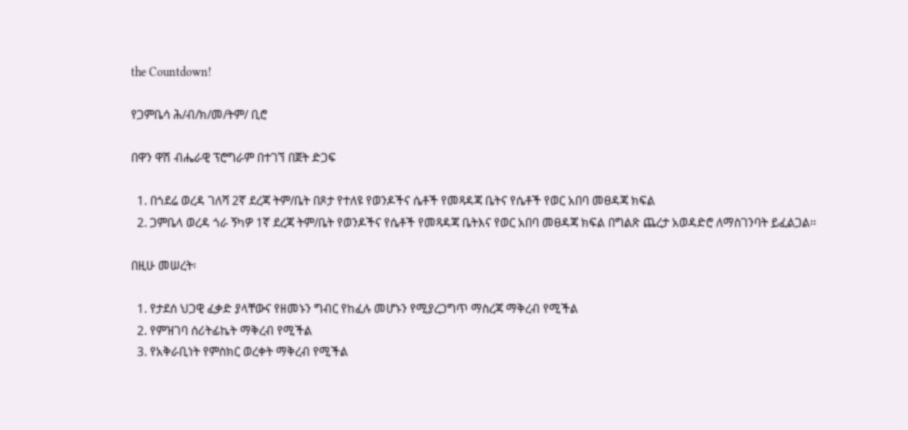the Countdown!

የጋምቤሳ ሕ/ብ/ክ/መ/ትም/ ቢሮ

በዋን ዋሽ ብሔራዊ ፕሮግራም በተገኘ በጀት ድጋፍ

  1. በጎደሬ ወረዳ ገለሻ 2ኛ ደረጃ ትም/ቤት በጾታ የተለዩ የወንዶችና ሴቶች የመጻዳጃ ቤትና የሴቶች የወር አበባ መፀዳጃ ክፍል
  2. ጋምቤላ ወረዳ ጎራ ኝካዎ 1ኛ ደረጃ ትም/ቤት የወንዶችና የሴቶች የመጻዳጃ ቤትእና የወር አበባ መፀዳጃ ክፍል በግልጽ ጨረታ አወዳድሮ ለማስገንባት ይፈልጋል፡፡

በዚሁ መሠረት፡

  1. የታደሰ ህጋዊ ፈቃድ ያላቸውና የዘመኑን ግብር የከፈሉ መሆኑን የሚያረጋግጥ ማስረጃ ማቅረብ የሚችል
  2. የምዝገባ ሰሪትፊኬት ማቅረብ የሚችል
  3. የአቅራቢነት የምስክር ወረቀት ማቅረብ የሚችል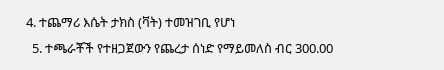4. ተጨማሪ እሴት ታክስ (ቫት) ተመዝገቢ የሆነ
  5. ተጫራቾች የተዘጋጀውን የጨረታ ሰነድ የማይመለስ ብር 300.00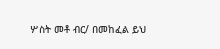ሦስት መቶ ብር/ በመከፈል ይህ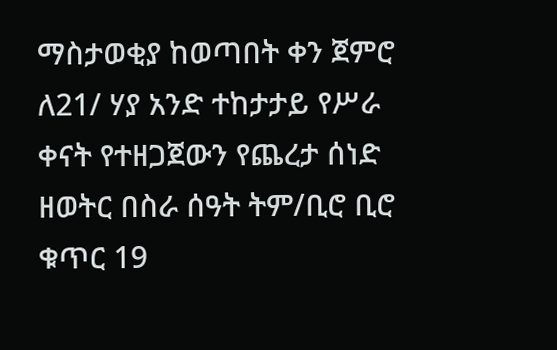ማስታወቂያ ከወጣበት ቀን ጀምሮ ለ21/ ሃያ አንድ ተከታታይ የሥራ ቀናት የተዘጋጀውን የጨረታ ሰነድ ዘወትር በስራ ሰዓት ትም/ቢሮ ቢሮ ቁጥር 19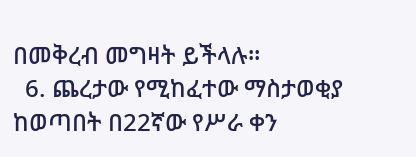በመቅረብ መግዛት ይችላሉ።
  6. ጨረታው የሚከፈተው ማስታወቂያ ከወጣበት በ22ኛው የሥራ ቀን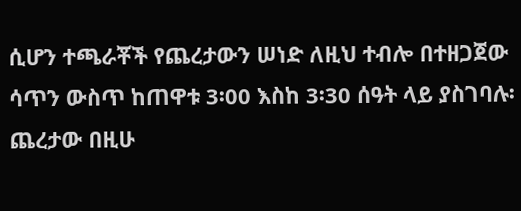ሲሆን ተጫራቾች የጨረታውን ሠነድ ለዚህ ተብሎ በተዘጋጀው ሳጥን ውስጥ ከጠዋቱ 3፡00 እስከ 3፡30 ሰዓት ላይ ያስገባሉ፡ ጨረታው በዚሁ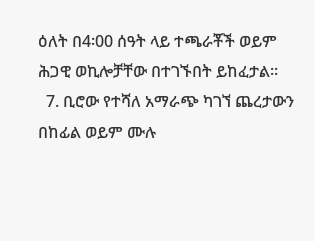ዕለት በ4፡00 ሰዓት ላይ ተጫራቾች ወይም ሕጋዊ ወኪሎቻቸው በተገኙበት ይከፈታል፡፡
  7. ቢሮው የተሻለ አማራጭ ካገኘ ጨረታውን በከፊል ወይም ሙሉ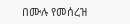በሙሉ የመሰረዝ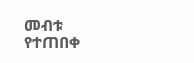መብቱ የተጠበቀ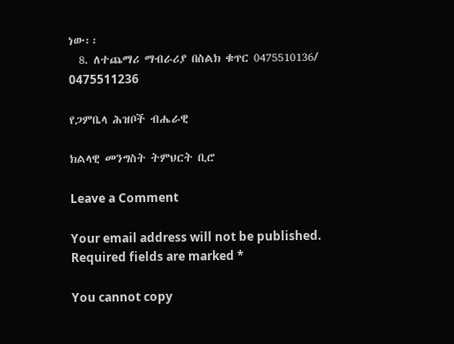ነው፡፡
  8. ለተጨማሪ ማብራሪያ በስልክ ቁጥር 0475510136/ 0475511236

የጋምቤላ ሕዝቦች ብሔራዊ

ክልላዊ መንግስት ትምህርት ቢሮ

Leave a Comment

Your email address will not be published. Required fields are marked *

You cannot copy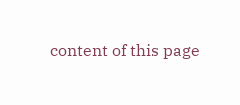content of this page